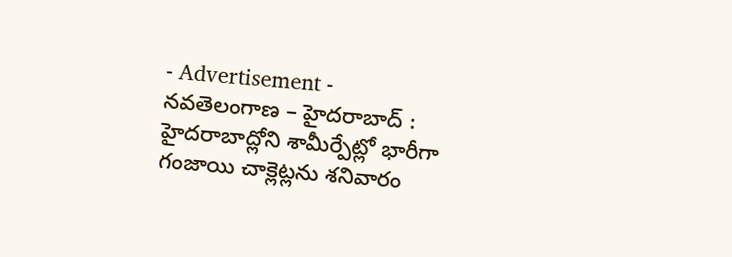- Advertisement -
నవతెలంగాణ – హైదరాబాద్ : హైదరాబాద్లోని శామీర్పేట్లో భారీగా గంజాయి చాక్లెట్లను శనివారం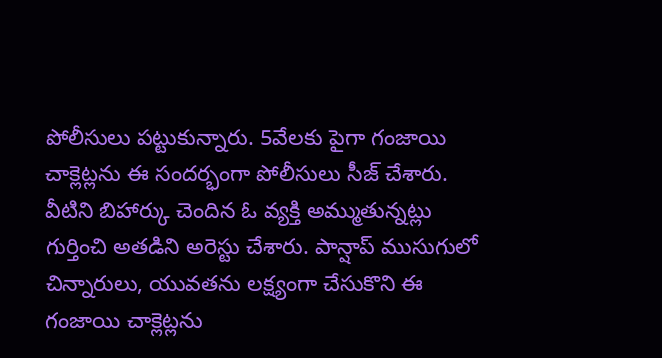పోలీసులు పట్టుకున్నారు. 5వేలకు పైగా గంజాయి చాక్లెట్లను ఈ సందర్భంగా పోలీసులు సీజ్ చేశారు. వీటిని బిహార్కు చెందిన ఓ వ్యక్తి అమ్ముతున్నట్లు గుర్తించి అతడిని అరెస్టు చేశారు. పాన్షాప్ ముసుగులో చిన్నారులు, యువతను లక్ష్యంగా చేసుకొని ఈ గంజాయి చాక్లెట్లను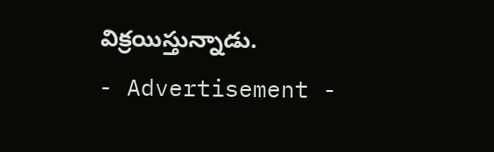విక్రయిస్తున్నాడు.
- Advertisement -